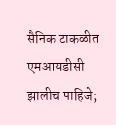सैनिक टाकळीत एमआयडीसी झालीच पाहिजे;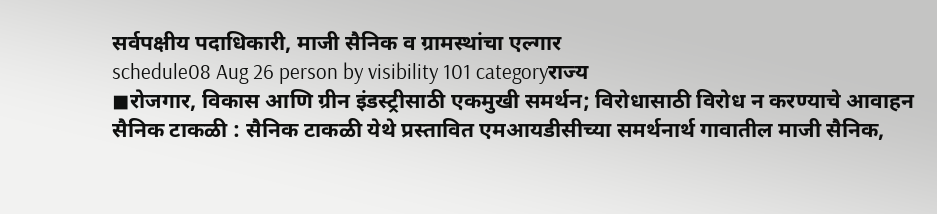सर्वपक्षीय पदाधिकारी, माजी सैनिक व ग्रामस्थांचा एल्गार
schedule08 Aug 26 person by visibility 101 categoryराज्य
◼रोजगार, विकास आणि ग्रीन इंडस्ट्रीसाठी एकमुखी समर्थन; विरोधासाठी विरोध न करण्याचे आवाहन
सैनिक टाकळी : सैनिक टाकळी येथे प्रस्तावित एमआयडीसीच्या समर्थनार्थ गावातील माजी सैनिक,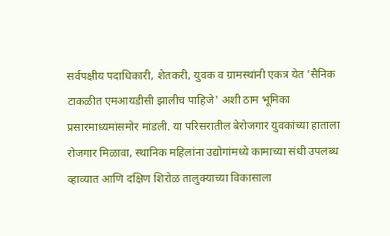सर्वपक्षीय पदाधिकारी, शेतकरी, युवक व ग्रामस्थांनी एकत्र येत 'सैनिक टाकळीत एमआयडीसी झालीच पाहिजे' अशी ठाम भूमिका प्रसारमाध्यमांसमोर मांडली. या परिसरातील बेरोजगार युवकांच्या हाताला रोजगार मिळावा, स्थानिक महिलांना उद्योगांमध्ये कामाच्या संधी उपलब्ध व्हाव्यात आणि दक्षिण शिरोळ तालुक्याच्या विकासाला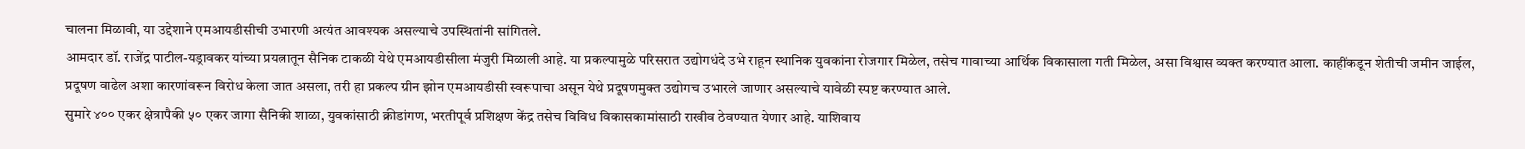चालना मिळावी, या उद्देशाने एमआयडीसीची उभारणी अत्यंत आवश्यक असल्याचे उपस्थितांनी सांगितले.
आमदार डॉ. राजेंद्र पाटील-यड्रावकर यांच्या प्रयत्नातून सैनिक टाकळी येथे एमआयडीसीला मंजुरी मिळाली आहे. या प्रकल्पामुळे परिसरात उद्योगधंदे उभे राहून स्थानिक युवकांना रोजगार मिळेल, तसेच गावाच्या आर्थिक विकासाला गती मिळेल, असा विश्वास व्यक्त करण्यात आला. काहींकडून शेतीची जमीन जाईल, प्रदूषण वाढेल अशा कारणांवरून विरोध केला जात असला, तरी हा प्रकल्प ग्रीन झोन एमआयडीसी स्वरूपाचा असून येथे प्रदूषणमुक्त उद्योगच उभारले जाणार असल्याचे यावेळी स्पष्ट करण्यात आले.
सुमारे ४०० एकर क्षेत्रापैकी ५० एकर जागा सैनिकी शाळा, युवकांसाठी क्रीडांगण, भरतीपूर्व प्रशिक्षण केंद्र तसेच विविध विकासकामांसाठी राखीव ठेवण्यात येणार आहे. याशिवाय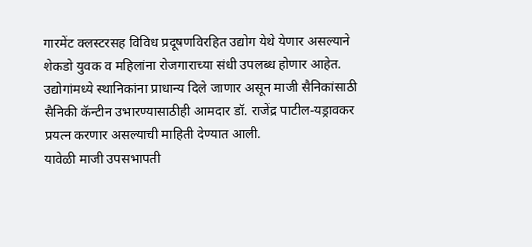गारमेंट क्लस्टरसह विविध प्रदूषणविरहित उद्योग येथे येणार असल्याने शेकडो युवक व महिलांना रोजगाराच्या संधी उपलब्ध होणार आहेत. उद्योगांमध्ये स्थानिकांना प्राधान्य दिले जाणार असून माजी सैनिकांसाठी सैनिकी कॅन्टीन उभारण्यासाठीही आमदार डॉ. राजेंद्र पाटील-यड्रावकर प्रयत्न करणार असल्याची माहिती देण्यात आली.
यावेळी माजी उपसभापती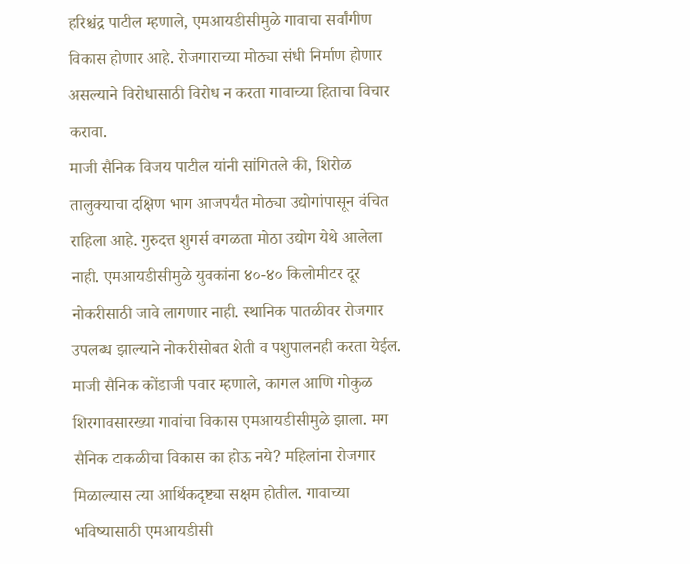हरिश्चंद्र पाटील म्हणाले, एमआयडीसीमुळे गावाचा सर्वांगीण विकास होणार आहे. रोजगाराच्या मोठ्या संधी निर्माण होणार असल्याने विरोधासाठी विरोध न करता गावाच्या हिताचा विचार करावा.
माजी सैनिक विजय पाटील यांनी सांगितले की, शिरोळ तालुक्याचा दक्षिण भाग आजपर्यंत मोठ्या उद्योगांपासून वंचित राहिला आहे. गुरुदत्त शुगर्स वगळता मोठा उद्योग येथे आलेला नाही. एमआयडीसीमुळे युवकांना ४०-४० किलोमीटर दूर नोकरीसाठी जावे लागणार नाही. स्थानिक पातळीवर रोजगार उपलब्ध झाल्याने नोकरीसोबत शेती व पशुपालनही करता येईल.
माजी सैनिक कोंडाजी पवार म्हणाले, कागल आणि गोकुळ शिरगावसारख्या गावांचा विकास एमआयडीसीमुळे झाला. मग सैनिक टाकळीचा विकास का होऊ नये? महिलांना रोजगार मिळाल्यास त्या आर्थिकदृष्ट्या सक्षम होतील. गावाच्या भविष्यासाठी एमआयडीसी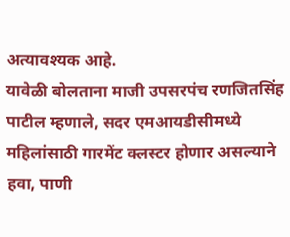अत्यावश्यक आहे.
यावेळी बोलताना माजी उपसरपंच रणजितसिंह पाटील म्हणाले, सदर एमआयडीसीमध्ये महिलांसाठी गारमेंट क्लस्टर होणार असल्याने हवा, पाणी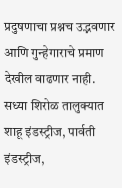प्रदुषणाचा प्रश्नच उद्भवणार आणि गुन्हेगाराचे प्रमाण देखील वाढणार नाही. सध्या शिरोळ तालुक्यात शाहू इंडस्ट्रीज, पार्वती इंडस्ट्रीज,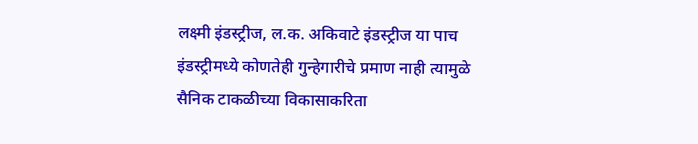लक्ष्मी इंडस्ट्रीज, ल.क. अकिवाटे इंडस्ट्रीज या पाच इंडस्ट्रीमध्ये कोणतेही गुन्हेगारीचे प्रमाण नाही त्यामुळे सैनिक टाकळीच्या विकासाकरिता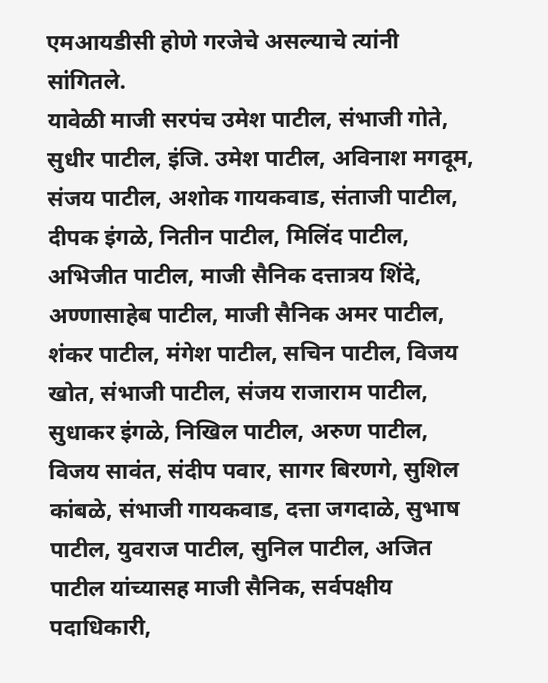एमआयडीसी होणे गरजेचे असल्याचे त्यांनी सांगितले.
यावेळी माजी सरपंच उमेश पाटील, संभाजी गोते, सुधीर पाटील, इंजि. उमेश पाटील, अविनाश मगदूम, संजय पाटील, अशोक गायकवाड, संताजी पाटील, दीपक इंगळे, नितीन पाटील, मिलिंद पाटील, अभिजीत पाटील, माजी सैनिक दत्तात्रय शिंदे, अण्णासाहेब पाटील, माजी सैनिक अमर पाटील, शंकर पाटील, मंगेश पाटील, सचिन पाटील, विजय खोत, संभाजी पाटील, संजय राजाराम पाटील,
सुधाकर इंगळे, निखिल पाटील, अरुण पाटील, विजय सावंत, संदीप पवार, सागर बिरणगे, सुशिल कांबळे, संभाजी गायकवाड, दत्ता जगदाळे, सुभाष पाटील, युवराज पाटील, सुनिल पाटील, अजित पाटील यांच्यासह माजी सैनिक, सर्वपक्षीय पदाधिकारी,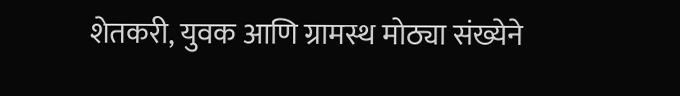शेतकरी, युवक आणि ग्रामस्थ मोठ्या संख्येने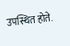उपस्थित होते.